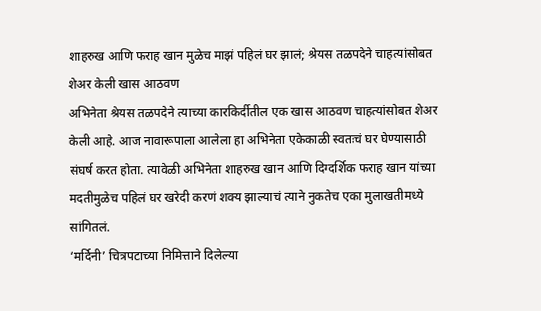शाहरुख आणि फराह खान मुळेच माझं पहिलं घर झालं; श्रेयस तळपदेने चाहत्यांसोबत शेअर केली खास आठवण
अभिनेता श्रेयस तळपदेने त्याच्या कारकिर्दीतील एक खास आठवण चाहत्यांसोबत शेअर केली आहे. आज नावारूपाला आलेला हा अभिनेता एकेकाळी स्वतःचं घर घेण्यासाठी संघर्ष करत होता. त्यावेळी अभिनेता शाहरुख खान आणि दिग्दर्शिक फराह खान यांच्या मदतीमुळेच पहिलं घर खरेदी करणं शक्य झाल्याचं त्याने नुकतेच एका मुलाखतीमध्ये सांगितलं.
‘मर्दिनी’ चित्रपटाच्या निमित्ताने दिलेल्या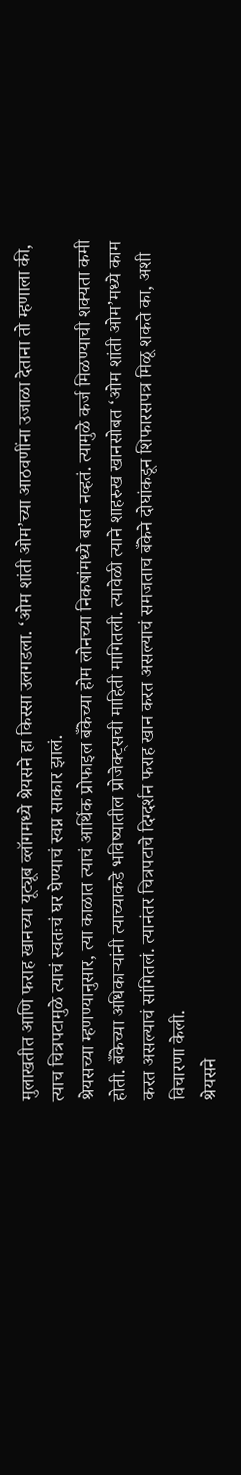मुलाखतीत आणि फराह खानच्या यूट्यूब व्लॉगमध्ये श्रेयसने हा किस्सा उलगडला. ‘ओम शांती ओम’च्या आठवणींना उजाळा देताना तो म्हणाला की, त्याच चित्रपटामुळे त्याचं स्वतःचं घर घेण्याचं स्वप्न साकार झालं.
श्रेयसच्या म्हणण्यानुसार, त्या काळात त्याचं आर्थिक प्रोफाइल बँकेच्या होम लोनच्या निकषांमध्ये बसत नव्हतं. त्यामुळे कर्ज मिळण्याची शक्यता कमी होती. बँकेच्या अधिकाऱ्यांनी त्याच्याकडे भविष्यातील प्रोजेक्ट्सची माहिती मागितली. त्यावेळी त्याने शाहरुख खानसोबत ‘ओम शांती ओम’मध्ये काम करत असल्याचं सांगितलं. त्यानंतर चित्रपटाचे दिग्दर्शन फराह खान करत असल्याचं समजताच बँकेने दोघांकडून शिफारसपत्र मिळू शकते का, अशी विचारणा केली.
श्रेयसने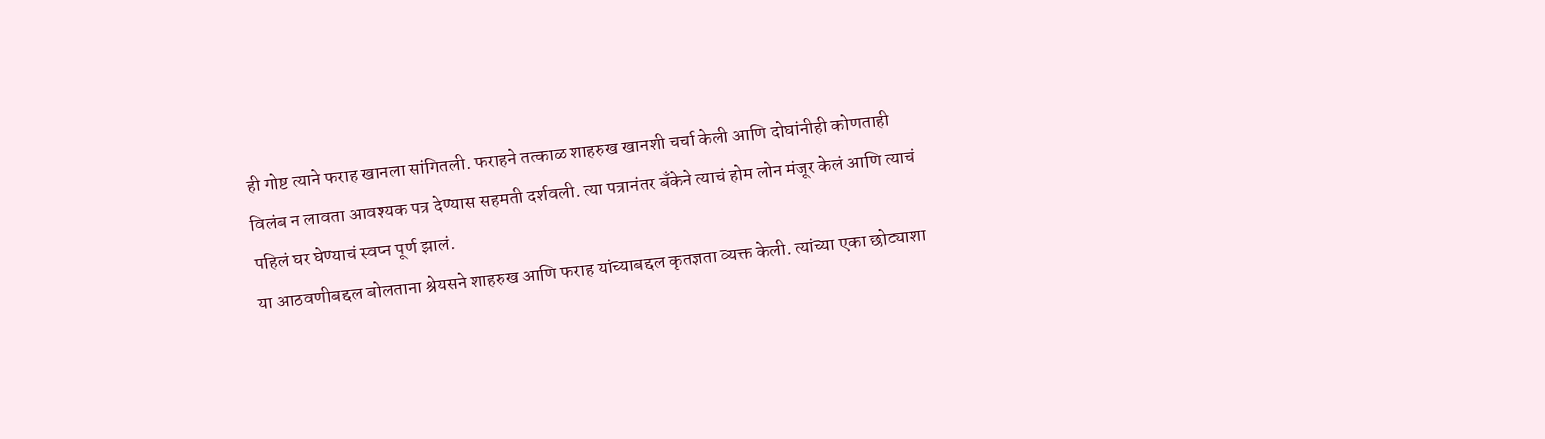ही गोष्ट त्याने फराह खानला सांगितली. फराहने तत्काळ शाहरुख खानशी चर्चा केली आणि दोघांनीही कोणताही विलंब न लावता आवश्यक पत्र देण्यास सहमती दर्शवली. त्या पत्रानंतर बँकेने त्याचं होम लोन मंजूर केलं आणि त्याचं पहिलं घर घेण्याचं स्वप्न पूर्ण झालं.
या आठवणीबद्दल बोलताना श्रेयसने शाहरुख आणि फराह यांच्याबद्दल कृतज्ञता व्यक्त केली. त्यांच्या एका छोट्याशा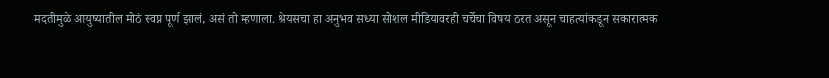मदतीमुळे आयुष्यातील मोठं स्वप्न पूर्ण झालं, असं तो म्हणाला. श्रेयसचा हा अनुभव सध्या सोशल मीडियावरही चर्चेचा विषय ठरत असून चाहत्यांकडून सकारात्मक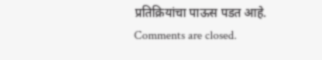प्रतिक्रियांचा पाऊस पडत आहे.
Comments are closed.